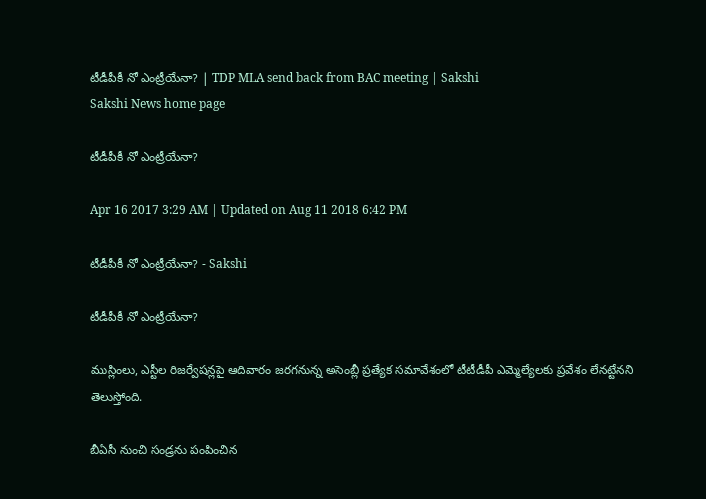టీడీపీకీ నో ఎంట్రీయేనా? | TDP MLA send back from BAC meeting | Sakshi
Sakshi News home page

టీడీపీకీ నో ఎంట్రీయేనా?

Apr 16 2017 3:29 AM | Updated on Aug 11 2018 6:42 PM

టీడీపీకీ నో ఎంట్రీయేనా? - Sakshi

టీడీపీకీ నో ఎంట్రీయేనా?

ముస్లింలు, ఎస్టీల రిజర్వేషన్లపై ఆదివారం జరగనున్న అసెంబ్లీ ప్రత్యేక సమావేశంలో టీటీడీపీ ఎమ్మెల్యేలకు ప్రవేశం లేనట్టేనని తెలుస్తోంది.

బీఏసీ నుంచి సండ్రను పంపించిన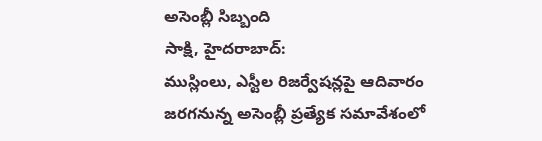అసెంబ్లీ సిబ్బంది
సాక్షి, హైదరాబాద్‌:
ముస్లింలు, ఎస్టీల రిజర్వేషన్లపై ఆదివారం జరగనున్న అసెంబ్లీ ప్రత్యేక సమావేశంలో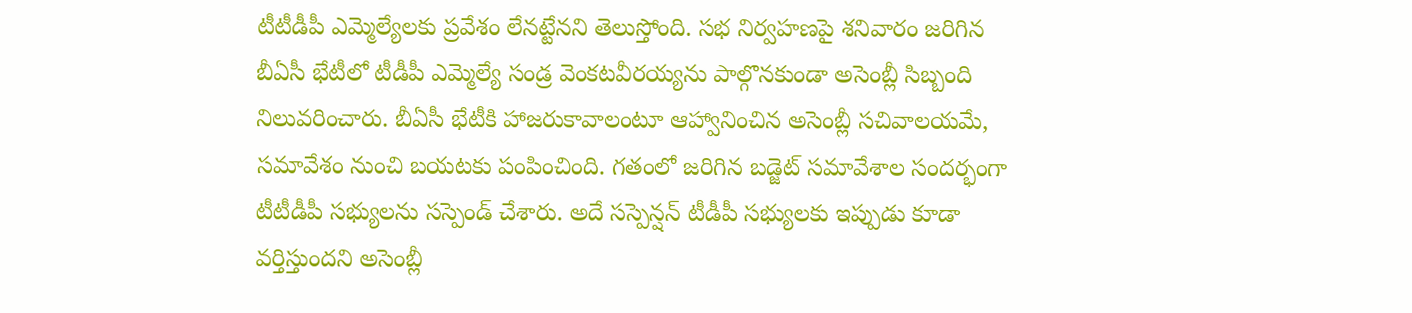టీటీడీపీ ఎమ్మెల్యేలకు ప్రవేశం లేనట్టేనని తెలుస్తోంది. సభ నిర్వహణపై శనివారం జరిగిన బీఏసీ భేటీలో టీడీపీ ఎమ్మెల్యే సండ్ర వెంకటవీరయ్యను పాల్గొనకుండా అసెంబ్లీ సిబ్బంది నిలువరించారు. బీఏసీ భేటీకి హాజరుకావాలంటూ ఆహ్వానించిన అసెంబ్లీ సచివాలయమే, సమావేశం నుంచి బయటకు పంపించింది. గతంలో జరిగిన బడ్జెట్‌ సమావేశాల సందర్భంగా టీటీడీపీ సభ్యులను సస్పెండ్‌ చేశారు. అదే సస్పెన్షన్‌ టీడీపీ సభ్యులకు ఇప్పుడు కూడా వర్తిస్తుందని అసెంబ్లీ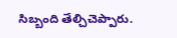సిబ్బంది తేల్చిచెప్పారు.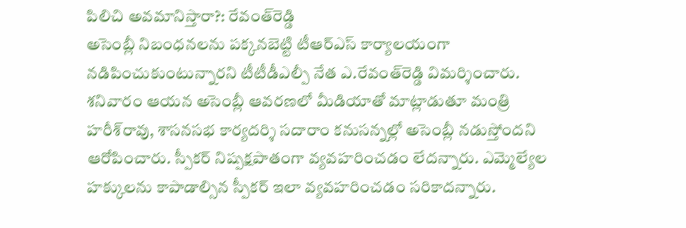పిలిచి అవమానిస్తారా?: రేవంత్‌రెడ్డి
అసెంబ్లీ నిబంధనలను పక్కనబెట్టి టీఆర్‌ఎస్‌ కార్యాలయంగా నడిపించుకుంటున్నారని టీటీడీఎల్పీ నేత ఎ.రేవంత్‌రెడ్డి విమర్శించారు. శనివారం ఆయన అసెంబ్లీ ఆవరణలో మీడియాతో మాట్లాడుతూ మంత్రి హరీశ్‌రావు, శాసనసభ కార్యదర్శి సదారాం కనుసన్నల్లో అసెంబ్లీ నడుస్తోందని ఆరోపించారు. స్పీకర్‌ నిష్పక్షపాతంగా వ్యవహరించడం లేదన్నారు. ఎమ్మెల్యేల హక్కులను కాపాడాల్సిన స్పీకర్‌ ఇలా వ్యవహరించడం సరికాదన్నారు.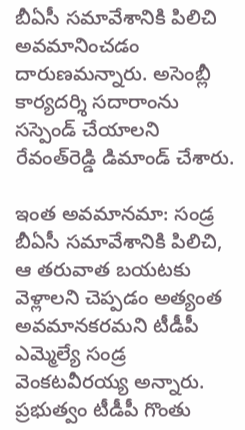బీఏసీ సమావేశానికి పిలిచి అవమానించడం దారుణమన్నారు. అసెంబ్లీ కార్యదర్శి సదారాంను సస్పెండ్‌ చేయాలని రేవంత్‌రెడ్డి డిమాండ్‌ చేశారు.

ఇంత అవమానమా: సండ్ర
బీఏసీ సమావేశానికి పిలిచి, ఆ తరువాత బయటకు వెళ్లాలని చెప్పడం అత్యంత అవమానకరమని టీడీపీ ఎమ్మెల్యే సండ్ర వెంకటవీరయ్య అన్నారు. ప్రభుత్వం టీడీపీ గొంతు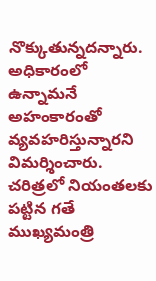నొక్కుతున్నదన్నారు. అధికారంలో ఉన్నామనే అహంకారంతో వ్యవహరిస్తున్నారని విమర్శించారు. చరిత్రలో నియంతలకు పట్టిన గతే ముఖ్యమంత్రి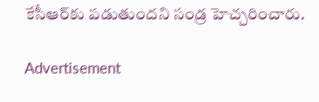కేసీఆర్‌కు పడుతుందని సండ్ర హెచ్చరించారు.

Advertisement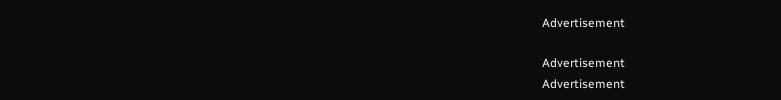Advertisement

Advertisement
Advertisement